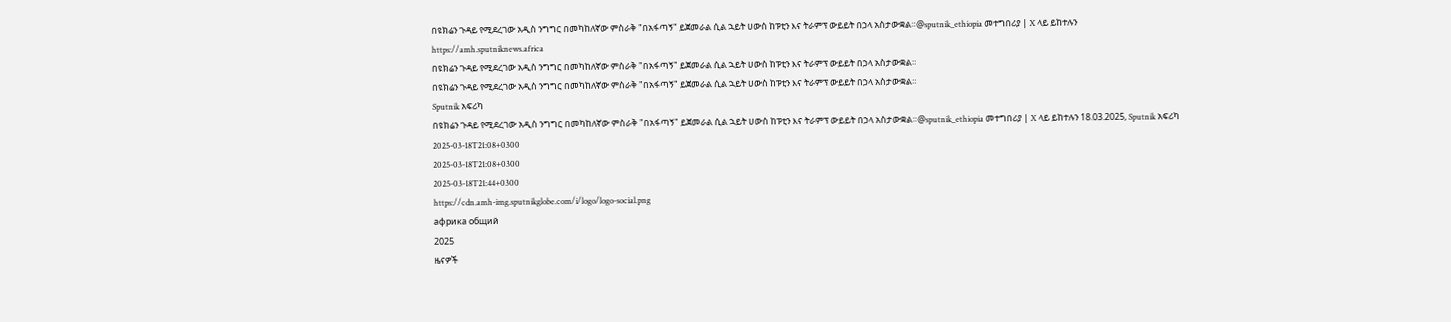በዩክሬን ጉዳይ የሚደረገው አዲስ ንግግር በመካከለኛው ምስራቅ "በአፋጣኝ" ይጀመራል ሲል ኋይት ሀውስ ከፑቲን እና ትራምፕ ውይይት በኃላ አስታውቋል።@sputnik_ethiopia መተግበሪያ | X ላይ ይከተሉን
https://amh.sputniknews.africa
በዩክሬን ጉዳይ የሚደረገው አዲስ ንግግር በመካከለኛው ምስራቅ "በአፋጣኝ" ይጀመራል ሲል ኋይት ሀውስ ከፑቲን እና ትራምፕ ውይይት በኃላ አስታውቋል።
በዩክሬን ጉዳይ የሚደረገው አዲስ ንግግር በመካከለኛው ምስራቅ "በአፋጣኝ" ይጀመራል ሲል ኋይት ሀውስ ከፑቲን እና ትራምፕ ውይይት በኃላ አስታውቋል።
Sputnik አፍሪካ
በዩክሬን ጉዳይ የሚደረገው አዲስ ንግግር በመካከለኛው ምስራቅ "በአፋጣኝ" ይጀመራል ሲል ኋይት ሀውስ ከፑቲን እና ትራምፕ ውይይት በኃላ አስታውቋል።@sputnik_ethiopia መተግበሪያ | X ላይ ይከተሉን 18.03.2025, Sputnik አፍሪካ
2025-03-18T21:08+0300
2025-03-18T21:08+0300
2025-03-18T21:44+0300
https://cdn.amh-img.sputnikglobe.com/i/logo/logo-social.png
африка общий
2025
ዜናዎች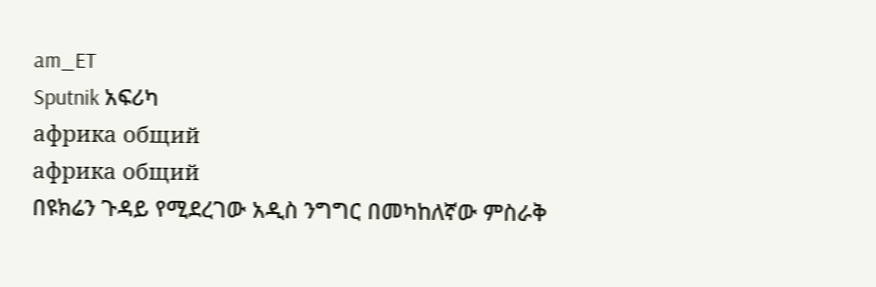am_ET
Sputnik አፍሪካ
африка общий
африка общий
በዩክሬን ጉዳይ የሚደረገው አዲስ ንግግር በመካከለኛው ምስራቅ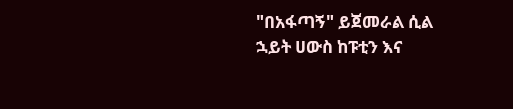"በአፋጣኝ" ይጀመራል ሲል ኋይት ሀውስ ከፑቲን እና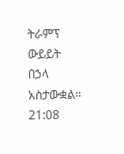ትራምፕ ውይይት በኃላ አስታውቋል።
21:08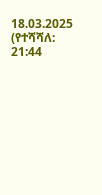18.03.2025 (የተሻሻለ: 21:44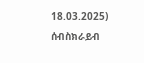18.03.2025)
ሰብስክራይብ